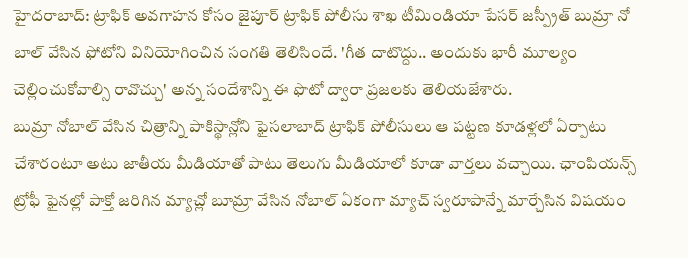హైదరాబాద్: ట్రాఫిక్ అవగాహన కోసం జైపూర్ ట్రాఫిక్ పోలీసు శాఖ టీమిండియా పేసర్ జస్ప్రీత్ బుమ్రా నో బాల్ వేసిన ఫోటోని వినియోగించిన సంగతి తెలిసిందే. 'గీత దాటొద్దు.. అందుకు భారీ మూల్యం చెల్లించుకోవాల్సి రావొచ్చు' అన్న సందేశాన్ని ఈ ఫొటో ద్వారా ప్రజలకు తెలియజేశారు.
బుమ్రా నోబాల్ వేసిన చిత్రాన్ని పాకిస్థాన్లోని ఫైసలాబాద్ ట్రాఫిక్ పోలీసులు ఆ పట్టణ కూడళ్లలో ఏర్పాటు చేశారంటూ అటు జాతీయ మీడియాతో పాటు తెలుగు మీడియాలో కూడా వార్తలు వచ్చాయి. ఛాంపియన్స్ ట్రోఫీ ఫైనల్లో పాక్తో జరిగిన మ్యాచ్లో బూమ్రా వేసిన నోబాల్ ఏకంగా మ్యాచ్ స్వరూపాన్నే మార్చేసిన విషయం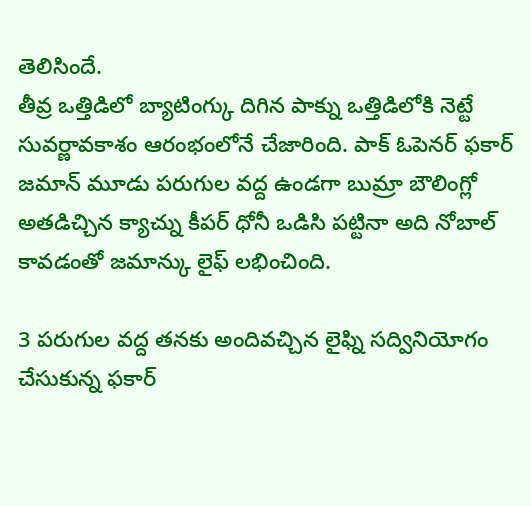తెలిసిందే.
తీవ్ర ఒత్తిడిలో బ్యాటింగ్కు దిగిన పాక్ను ఒత్తిడిలోకి నెట్టే సువర్ణావకాశం ఆరంభంలోనే చేజారింది. పాక్ ఓపెనర్ ఫకార్ జమాన్ మూడు పరుగుల వద్ద ఉండగా బుమ్రా బౌలింగ్లో అతడిచ్చిన క్యాచ్ను కీపర్ ధోనీ ఒడిసి పట్టినా అది నోబాల్ కావడంతో జమాన్కు లైఫ్ లభించింది.

3 పరుగుల వద్ద తనకు అందివచ్చిన లైఫ్ని సద్వినియోగం చేసుకున్న ఫకార్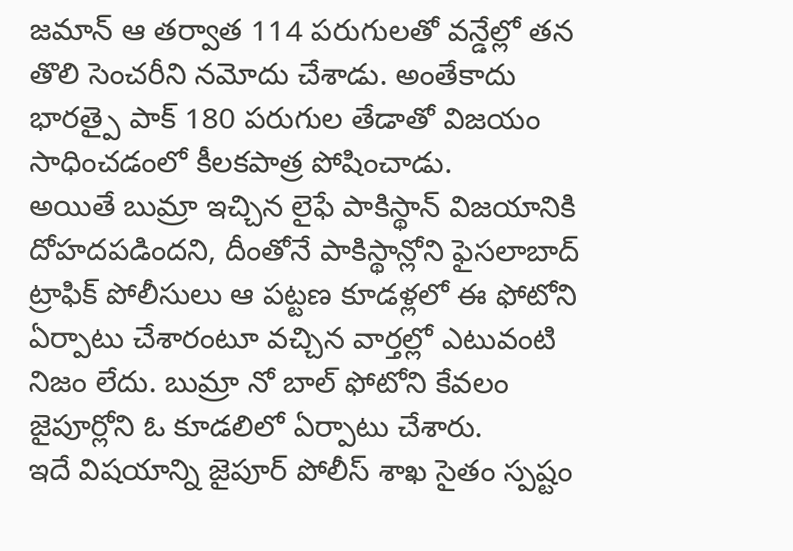జమాన్ ఆ తర్వాత 114 పరుగులతో వన్డేల్లో తన తొలి సెంచరీని నమోదు చేశాడు. అంతేకాదు భారత్పై పాక్ 180 పరుగుల తేడాతో విజయం సాధించడంలో కీలకపాత్ర పోషించాడు.
అయితే బుమ్రా ఇచ్చిన లైఫే పాకిస్థాన్ విజయానికి దోహదపడిందని, దీంతోనే పాకిస్థాన్లోని ఫైసలాబాద్ ట్రాఫిక్ పోలీసులు ఆ పట్టణ కూడళ్లలో ఈ ఫోటోని ఏర్పాటు చేశారంటూ వచ్చిన వార్తల్లో ఎటువంటి నిజం లేదు. బుమ్రా నో బాల్ ఫోటోని కేవలం జైపూర్లోని ఓ కూడలిలో ఏర్పాటు చేశారు.
ఇదే విషయాన్ని జైపూర్ పోలీస్ శాఖ సైతం స్పష్టం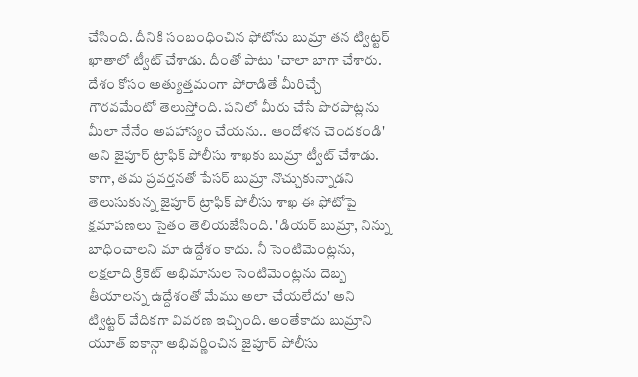చేసింది. దీనికి సంబంధించిన ఫోటోను బుమ్రా తన ట్విట్టర్ ఖాతాలో ట్వీట్ చేశాడు. దీంతో పాటు 'చాలా బాగా చేశారు. దేశం కోసం అత్యుత్తమంగా పోరాడితే మీరిచ్చే గౌరవమేంటో తెలుస్తోంది. పనిలో మీరు చేసే పొరపాట్లను మీలా నేనేం అపహాస్యం చేయను.. ఆందోళన చెందకండి' అని జైపూర్ ట్రాఫిక్ పోలీసు శాఖకు బుమ్రా ట్వీట్ చేశాడు.
కాగా, తమ ప్రవర్తనతో పేసర్ బుమ్రా నొచ్చుకున్నాడని తెలుసుకున్న జైపూర్ ట్రాఫిక్ పోలీసు శాఖ ఈ ఫోటోపై క్షమాపణలు సైతం తెలియజేసింది. 'డియర్ బుమ్రా, నిన్ను బాధించాలని మా ఉద్దేశం కాదు. నీ సెంటిమెంట్లను, లక్షలాది క్రికెట్ అభిమానుల సెంటిమెంట్లను దెబ్బ తీయాలన్న ఉద్దేశంతో మేము అలా చేయలేదు' అని ట్విట్టర్ వేదికగా వివరణ ఇచ్చింది. అంతేకాదు బుమ్రాని యూత్ ఐకాన్గా అభివర్ణించిన జైపూర్ పోలీసు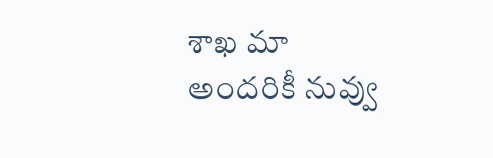శాఖ మా అందరికీ నువ్వు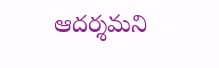ఆదర్శమని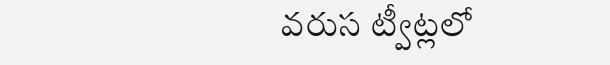వరుస ట్వీట్లలో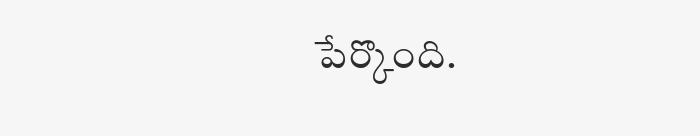పేర్కొంది.